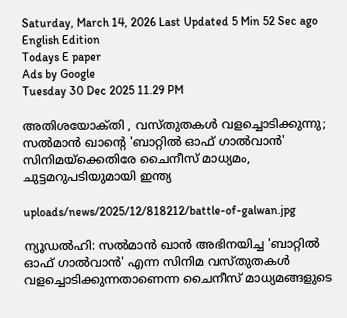Saturday, March 14, 2026 Last Updated 5 Min 52 Sec ago English Edition
Todays E paper
Ads by Google
Tuesday 30 Dec 2025 11.29 PM

അതിശയോക്‌തി , വസ്‌തുതകള്‍ വളച്ചൊടിക്കുന്നു; സല്‍മാന്‍ ഖാന്റെ 'ബാറ്റില്‍ ഓഫ്‌ ഗാല്‍വാന്‍' സിനിമയ്‌ക്കെതിരേ ചൈനീസ്‌ മാധ്യമം, ചുട്ടമറുപടിയുമായി ഇന്ത്യ

uploads/news/2025/12/818212/battle-of-galwan.jpg

ന്യൂഡല്‍ഹി: സല്‍മാന്‍ ഖാന്‍ അഭിനയിച്ച 'ബാറ്റില്‍ ഓഫ്‌ ഗാല്‍വാന്‍' എന്ന സിനിമ വസ്‌തുതകള്‍ വളച്ചൊടിക്കുന്നതാണെന്ന ചൈനീസ്‌ മാധ്യമങ്ങളുടെ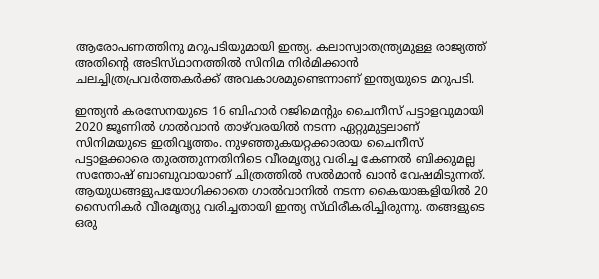ആരോപണത്തിനു മറുപടിയുമായി ഇന്ത്യ. കലാസ്വാതന്ത്ര്യമുള്ള രാജ്യത്ത്‌ അതിന്റെ അടിസ്‌ഥാനത്തില്‍ സിനിമ നിര്‍മിക്കാന്‍ ചലച്ചിത്രപ്രവര്‍ത്തകര്‍ക്ക്‌ അവകാശമുണ്ടെന്നാണ്‌ ഇന്ത്യയുടെ മറുപടി.

ഇന്ത്യന്‍ കരസേനയുടെ 16 ബിഹാര്‍ റജിമെന്റും ചൈനീസ്‌ പട്ടാളവുമായി 2020 ജൂണില്‍ ഗാല്‍വാന്‍ താഴ്‌വരയില്‍ നടന്ന ഏറ്റുമുട്ടലാണ്‌ സിനിമയുടെ ഇതിവൃത്തം. നുഴഞ്ഞുകയറ്റക്കാരായ ചൈനീസ്‌ പട്ടാളക്കാരെ തുരത്തുന്നതിനിടെ വീരമൃത്യു വരിച്ച കേണല്‍ ബിക്കുമല്ല സന്തോഷ്‌ ബാബുവായാണ്‌ ചിത്രത്തില്‍ സല്‍മാന്‍ ഖാന്‍ വേഷമിടുന്നത്‌. ആയുധങ്ങളുപയോഗിക്കാതെ ഗാല്‍വാനില്‍ നടന്ന കൈയാങ്കളിയില്‍ 20 സൈനികര്‍ വീരമൃത്യു വരിച്ചതായി ഇന്ത്യ സ്‌ഥിരീകരിച്ചിരുന്നു. തങ്ങളുടെ ഒരു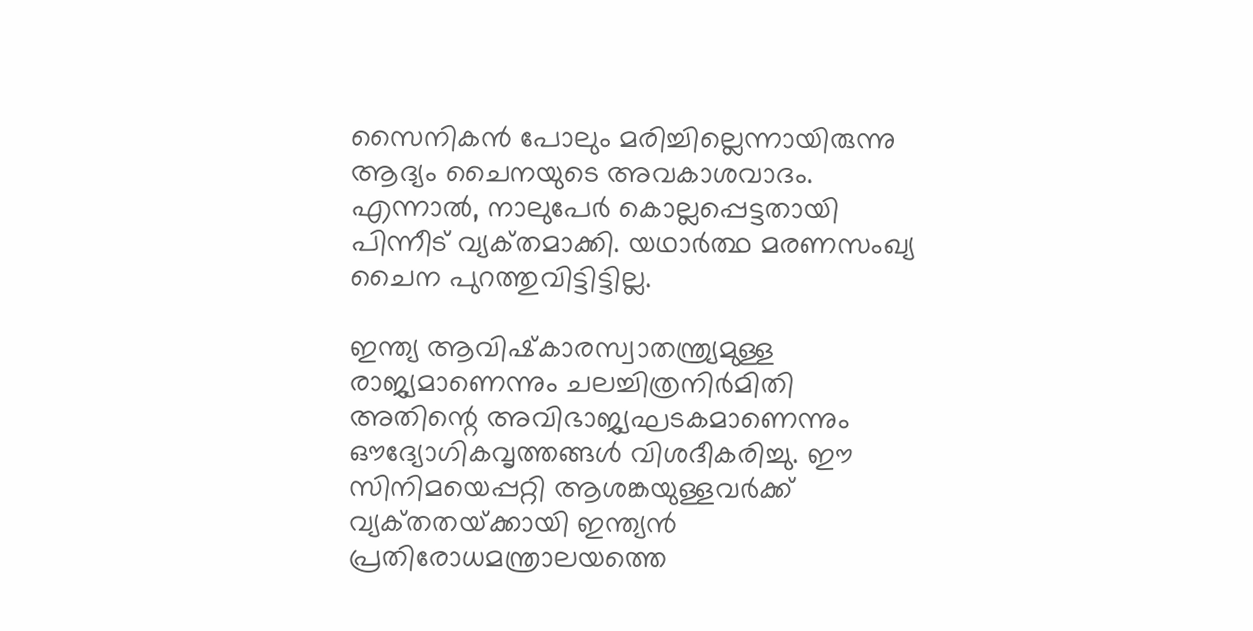സൈനികന്‍ പോലും മരിച്ചില്ലെന്നായിരുന്നു ആദ്യം ചൈനയുടെ അവകാശവാദം. എന്നാല്‍, നാലുപേര്‍ കൊല്ലപ്പെട്ടതായി പിന്നീട്‌ വ്യക്‌തമാക്കി. യഥാര്‍ത്ഥ മരണസംഖ്യ ചൈന പുറത്തുവിട്ടിട്ടില്ല.

ഇന്ത്യ ആവിഷ്‌കാരസ്വാതന്ത്ര്യമുള്ള രാജ്യമാണെന്നും ചലച്ചിത്രനിര്‍മിതി അതിന്റെ അവിഭാജ്യഘടകമാണെന്നും ഔദ്യോഗികവൃത്തങ്ങള്‍ വിശദീകരിച്ചു. ഈ സിനിമയെപ്പറ്റി ആശങ്കയുള്ളവര്‍ക്ക്‌ വ്യക്‌തതയ്‌ക്കായി ഇന്ത്യന്‍ പ്രതിരോധമന്ത്രാലയത്തെ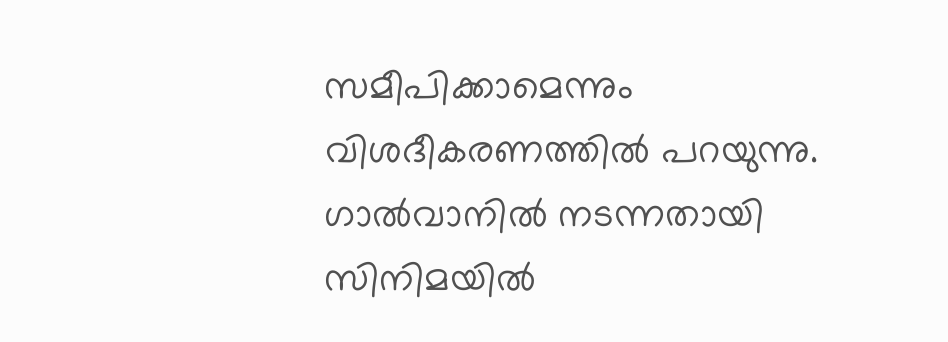സമീപിക്കാമെന്നും വിശദീകരണത്തില്‍ പറയുന്നു.
ഗാല്‍വാനില്‍ നടന്നതായി സിനിമയില്‍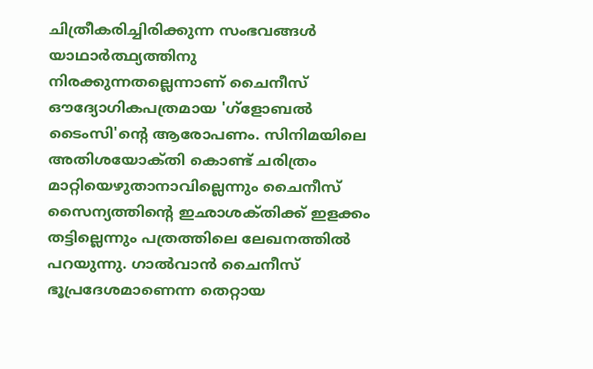ചിത്രീകരിച്ചിരിക്കുന്ന സംഭവങ്ങള്‍ യാഥാര്‍ത്ഥ്യത്തിനു നിരക്കുന്നതല്ലെന്നാണ്‌ ചൈനീസ്‌ ഔദ്യോഗികപത്രമായ 'ഗ്ളോബല്‍ ടൈംസി'ന്റെ ആരോപണം. സിനിമയിലെ അതിശയോക്‌തി കൊണ്ട്‌ ചരിത്രം മാറ്റിയെഴുതാനാവില്ലെന്നും ചൈനീസ്‌ സൈന്യത്തിന്റെ ഇഛാശക്‌തിക്ക്‌ ഇളക്കം തട്ടില്ലെന്നും പത്രത്തിലെ ലേഖനത്തില്‍ പറയുന്നു. ഗാല്‍വാന്‍ ചൈനീസ്‌ ഭൂപ്രദേശമാണെന്ന തെറ്റായ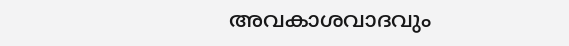അവകാശവാദവും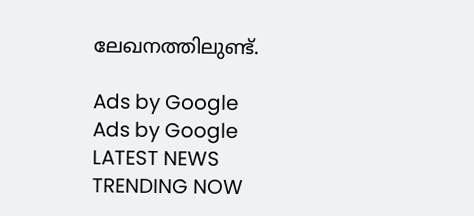ലേഖനത്തിലുണ്ട്‌.

Ads by Google
Ads by Google
LATEST NEWS
TRENDING NOW